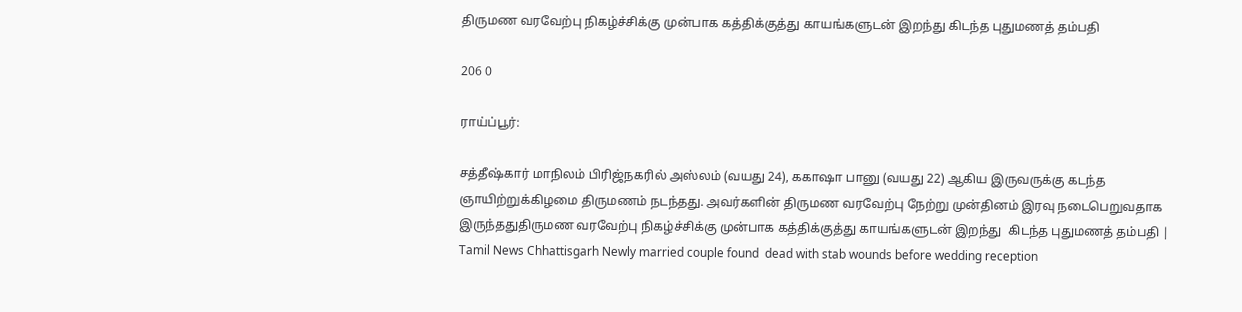திருமண வரவேற்பு நிகழ்ச்சிக்கு முன்பாக கத்திக்குத்து காயங்களுடன் இறந்து கிடந்த புதுமணத் தம்பதி

206 0

ராய்ப்பூர்:

சத்தீஷ்கார் மாநிலம் பிரிஜ்நகரில் அஸ்லம் (வயது 24), ககாஷா பானு (வயது 22) ஆகிய இருவருக்கு கடந்த ஞாயிற்றுக்கிழமை திருமணம் நடந்தது. அவர்களின் திருமண வரவேற்பு நேற்று முன்தினம் இரவு நடைபெறுவதாக இருந்ததுதிருமண வரவேற்பு நிகழ்ச்சிக்கு முன்பாக கத்திக்குத்து காயங்களுடன் இறந்து  கிடந்த புதுமணத் தம்பதி | Tamil News Chhattisgarh Newly married couple found  dead with stab wounds before wedding reception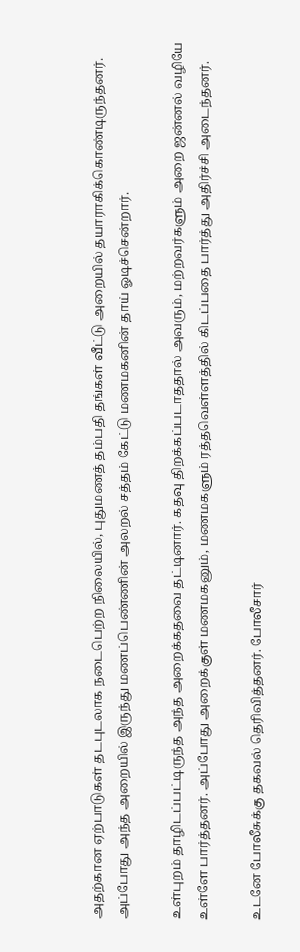அதற்கான ஏற்பாடுகள் தடபுடலாக நடைபெற்ற நிலையில், புதுமணத் தம்பதி தங்கள் வீட்டு அறையில் தயாராகிக்கொண்டிருந்தனர். அப்போது அந்த அறையில் இருந்து மணப்பெண்ணின் அலறல் சத்தம் கேட்டு மணமகனின் தாய் ஓடிச்சென்றார்.

உள்புறம் தாழிடப்பட்டிருந்த அந்த அறைக்கதவை தட்டினார். கதவு திறக்கப்படாததால் அவரும், மற்றவர்களும் அறை ஜன்னல் வழியே உள்ளே பார்த்தனர். அப்போது அறைக்குள் மணமகனும், மணமகளும் ரத்தவெள்ளத்தில் கிடப்பதை பார்த்து அதிர்ச்சி அடைந்தனர்.

உடனே போலீசுக்கு தகவல் தெரிவித்தனர். போலீசார்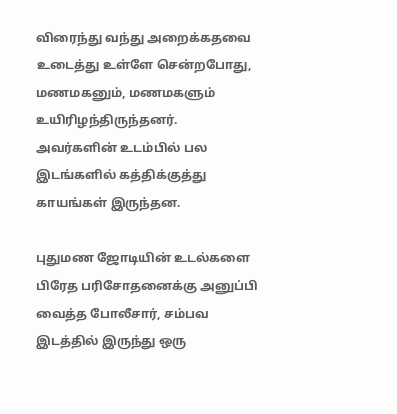விரைந்து வந்து அறைக்கதவை உடைத்து உள்ளே சென்றபோது, மணமகனும், மணமகளும் உயிரிழந்திருந்தனர். அவர்களின் உடம்பில் பல இடங்களில் கத்திக்குத்து காயங்கள் இருந்தன.

புதுமண ஜோடியின் உடல்களை பிரேத பரிசோதனைக்கு அனுப்பி வைத்த போலீசார், சம்பவ இடத்தில் இருந்து ஒரு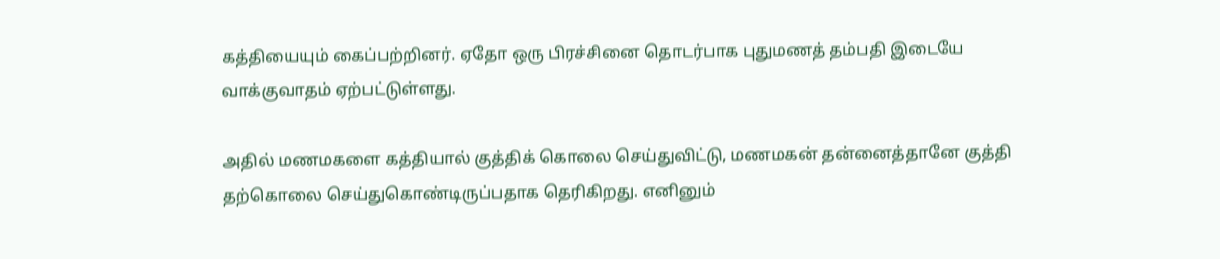கத்தியையும் கைப்பற்றினர். ஏதோ ஒரு பிரச்சினை தொடர்பாக புதுமணத் தம்பதி இடையே வாக்குவாதம் ஏற்பட்டுள்ளது.

அதில் மணமகளை கத்தியால் குத்திக் கொலை செய்துவிட்டு, மணமகன் தன்னைத்தானே குத்தி தற்கொலை செய்துகொண்டிருப்பதாக தெரிகிறது. எனினும்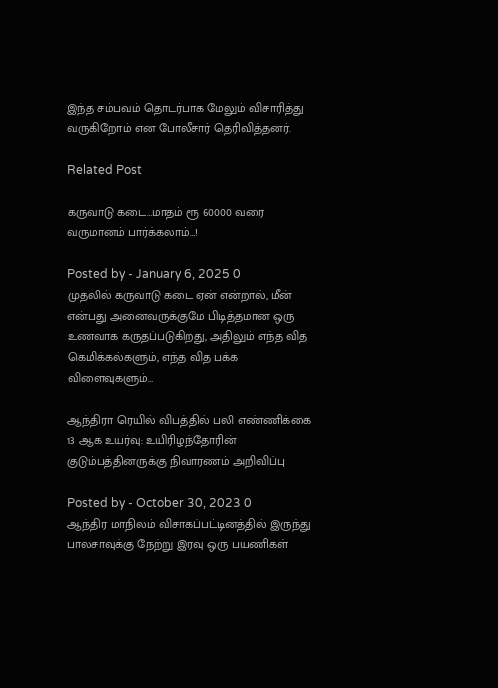இந்த சம்பவம் தொடர்பாக மேலும் விசாரித்து வருகிறோம் என போலீசார் தெரிவித்தனர்.

Related Post

கருவாடு கடை…மாதம் ரூ 60000 வரை வருமானம் பார்க்கலாம்…!

Posted by - January 6, 2025 0
முதலில் கருவாடு கடை ஏன் என்றால், மீன் என்பது அனைவருக்குமே பிடித்தமான ஒரு உணவாக கருதப்படுகிறது, அதிலும் எந்த வித கெமிக்கல்களும், எந்த வித பக்க விளைவுகளும்…

ஆந்திரா ரெயில் விபத்தில் பலி எண்ணிக்கை 13 ஆக உயர்வு: உயிரிழந்தோரின் குடும்பத்தினருக்கு நிவாரணம் அறிவிப்பு

Posted by - October 30, 2023 0
ஆந்திர மாநிலம் விசாகப்பட்டினத்தில் இருந்து பாலசாவுக்கு நேற்று இரவு ஒரு பயணிகள்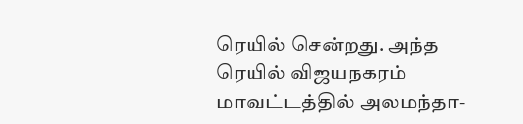ரெயில் சென்றது. அந்த ரெயில் விஜயநகரம் மாவட்டத்தில் அலமந்தா-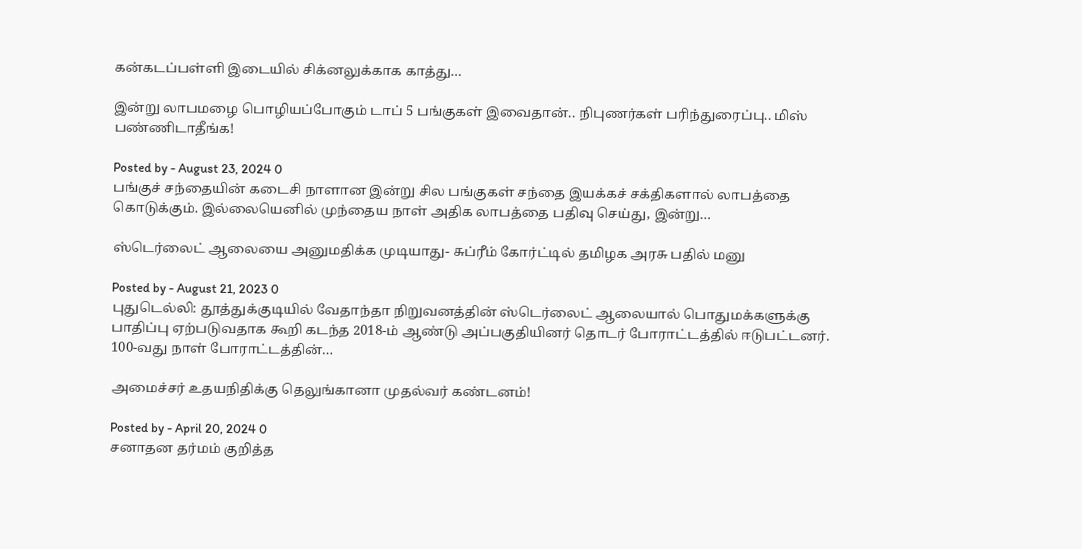கன்கடப்பள்ளி இடையில் சிக்னலுக்காக காத்து…

இன்று லாபமழை பொழியப்போகும் டாப் 5 பங்குகள் இவைதான்.. நிபுணர்கள் பரிந்துரைப்பு.. மிஸ் பண்ணிடாதீங்க!

Posted by - August 23, 2024 0
பங்குச் சந்தையின் கடைசி நாளான இன்று சில பங்குகள் சந்தை இயக்கச் சக்திகளால் லாபத்தை கொடுக்கும். இல்லையெனில் முந்தைய நாள் அதிக லாபத்தை பதிவு செய்து, இன்று…

ஸ்டெர்லைட் ஆலையை அனுமதிக்க முடியாது- சுப்ரீம் கோர்ட்டில் தமிழக அரசு பதில் மனு

Posted by - August 21, 2023 0
புதுடெல்லி: தூத்துக்குடியில் வேதாந்தா நிறுவனத்தின் ஸ்டெர்லைட் ஆலையால் பொதுமக்களுக்கு பாதிப்பு ஏற்படுவதாக கூறி கடந்த 2018-ம் ஆண்டு அப்பகுதியினர் தொடர் போராட்டத்தில் ஈடுபட்டனர். 100-வது நாள் போராட்டத்தின்…

அமைச்சர் உதயநிதிக்கு தெலுங்கானா முதல்வர் கண்டனம்!

Posted by - April 20, 2024 0
சனாதன தர்மம் குறித்த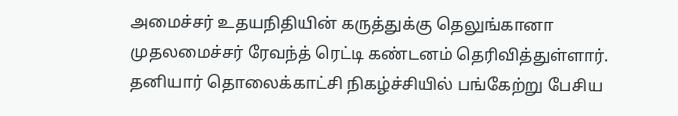அமைச்சர் உதயநிதியின் கருத்துக்கு தெலுங்கானா முதலமைச்சர் ரேவந்த் ரெட்டி கண்டனம் தெரிவித்துள்ளார். தனியார் தொலைக்காட்சி நிகழ்ச்சியில் பங்கேற்று பேசிய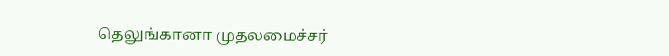தெலுங்கானா முதலமைச்சர்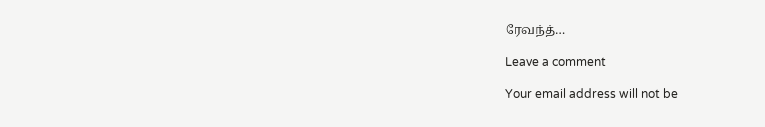ரேவந்த்…

Leave a comment

Your email address will not be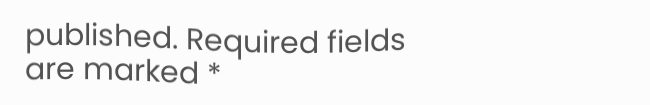published. Required fields are marked *